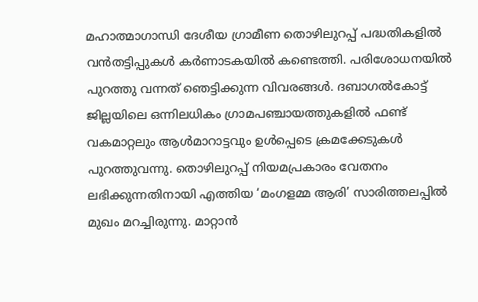മഹാത്മാഗാന്ധി ദേശീയ ഗ്രാമീണ തൊഴിലുറപ്പ് പദ്ധതികളിൽ വൻതട്ടിപ്പുകൾ കർണാടകയിൽ കണ്ടെത്തി. പരിശോധനയിൽ പുറത്തു വന്നത് ഞെട്ടിക്കുന്ന വിവരങ്ങൾ. ദബാഗൽകോട്ട് ജില്ലയിലെ ഒന്നിലധികം ഗ്രാമപഞ്ചായത്തുകളിൽ ഫണ്ട് വകമാറ്റലും ആൾമാറാട്ടവും ഉൾപ്പെടെ ക്രമക്കേടുകൾ പുറത്തുവന്നു. തൊഴിലുറപ്പ് നിയമപ്രകാരം വേതനം ലഭിക്കുന്നതിനായി എത്തിയ ‘മംഗളമ്മ ആരി’ സാരിത്തലപ്പിൽ മുഖം മറച്ചിരുന്നു. മാറ്റാൻ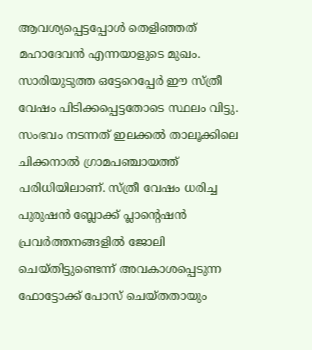ആവശ്യപ്പെട്ടപ്പോൾ തെളിഞ്ഞത് മഹാദേവൻ എന്നയാളുടെ മുഖം.
സാരിയുടുത്ത ഒട്ടേറെപ്പേർ ഈ സ്ത്രീ വേഷം പിടിക്കപ്പെട്ടതോടെ സ്ഥലം വിട്ടു. സംഭവം നടന്നത് ഇലക്കൽ താലൂക്കിലെ ചിക്കനാൽ ഗ്രാമപഞ്ചായത്ത് പരിധിയിലാണ്. സ്ത്രീ വേഷം ധരിച്ച പുരുഷൻ ബ്ലോക്ക് പ്ലാന്റെഷൻ പ്രവർത്തനങ്ങളിൽ ജോലി ചെയ്തിട്ടുണ്ടെന്ന് അവകാശപ്പെടുന്ന ഫോട്ടോക്ക് പോസ് ചെയ്തതായും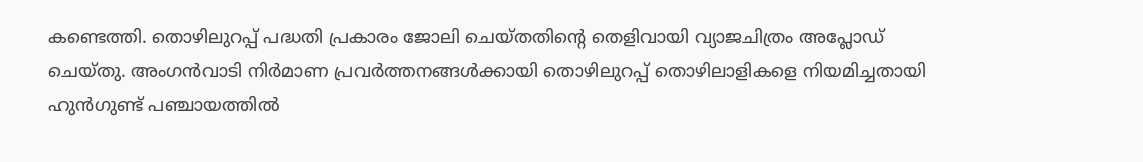കണ്ടെത്തി. തൊഴിലുറപ്പ് പദ്ധതി പ്രകാരം ജോലി ചെയ്തതിൻ്റെ തെളിവായി വ്യാജചിത്രം അപ്ലോഡ് ചെയ്തു. അംഗൻവാടി നിർമാണ പ്രവർത്തനങ്ങൾക്കായി തൊഴിലുറപ്പ് തൊഴിലാളികളെ നിയമിച്ചതായി ഹുൻഗുണ്ട് പഞ്ചായത്തിൽ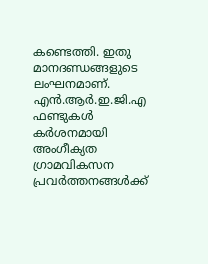കണ്ടെത്തി. ഇതു മാനദണ്ഡങ്ങളുടെ ലംഘനമാണ്. എൻ.ആർ.ഇ.ജി.എ ഫണ്ടുകൾ കർശനമായി അംഗീക്യത ഗ്രാമവികസന പ്രവർത്തനങ്ങൾക്ക്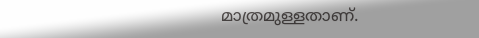മാത്രമുള്ളതാണ്.